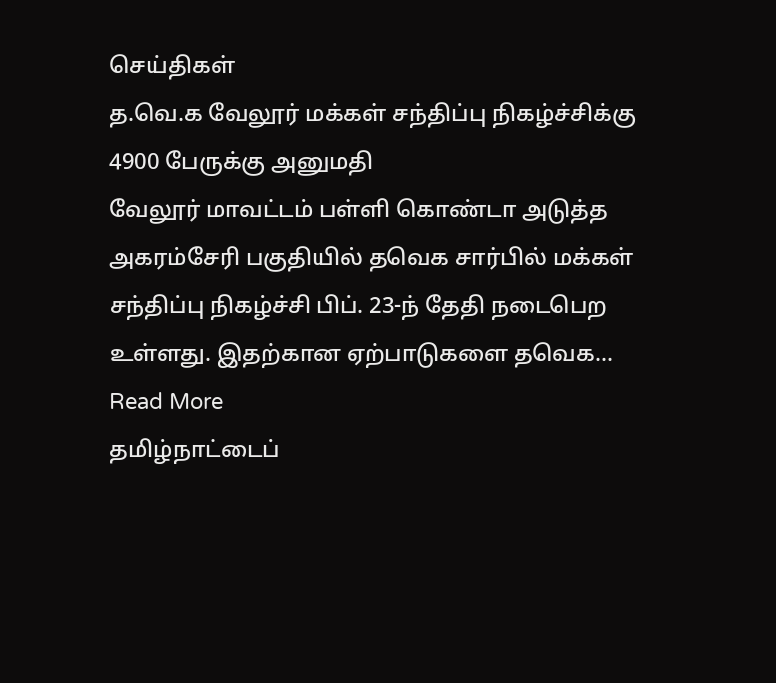செய்திகள்
த.வெ.க வேலூர் மக்கள் சந்திப்பு நிகழ்ச்சிக்கு 4900 பேருக்கு அனுமதி
வேலூர் மாவட்டம் பள்ளி கொண்டா அடுத்த அகரம்சேரி பகுதியில் தவெக சார்பில் மக்கள் சந்திப்பு நிகழ்ச்சி பிப். 23-ந் தேதி நடைபெற உள்ளது. இதற்கான ஏற்பாடுகளை தவெக… Read More
தமிழ்நாட்டைப்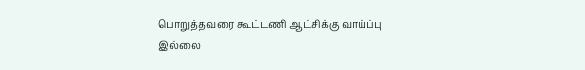பொறுத்தவரை கூட்டணி ஆட்சிக்கு வாய்ப்பு இல்லை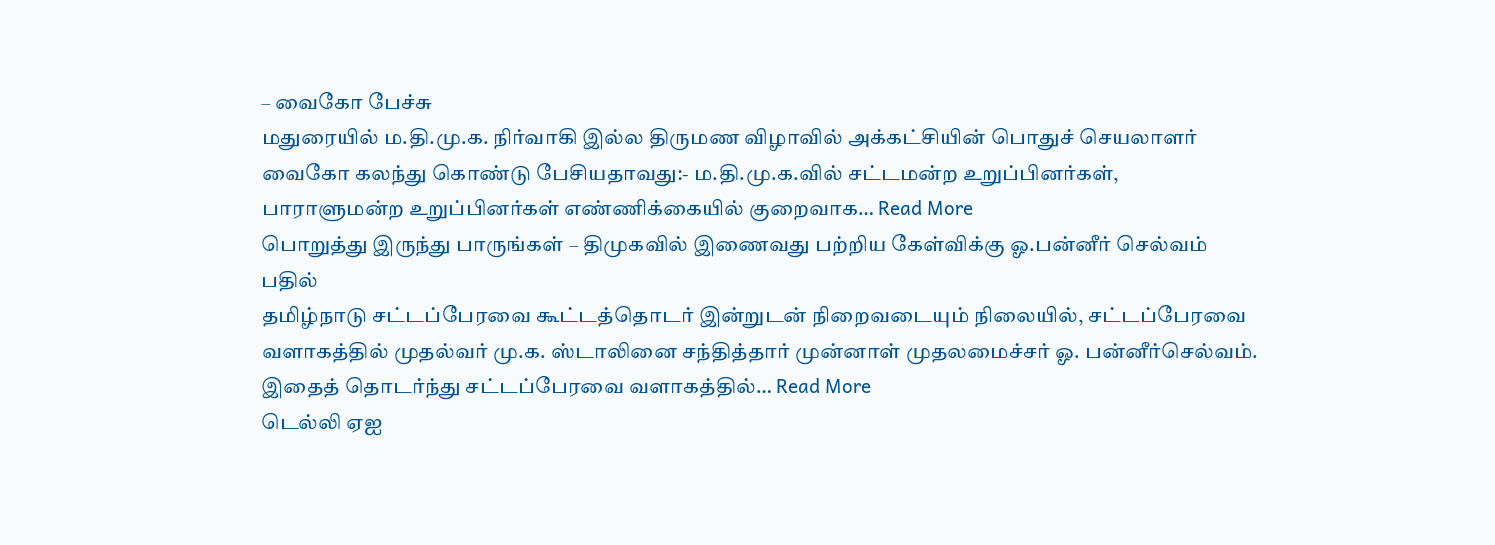– வைகோ பேச்சு
மதுரையில் ம.தி.மு.க. நிர்வாகி இல்ல திருமண விழாவில் அக்கட்சியின் பொதுச் செயலாளர் வைகோ கலந்து கொண்டு பேசியதாவது:- ம.தி.மு.க.வில் சட்டமன்ற உறுப்பினர்கள், பாராளுமன்ற உறுப்பினர்கள் எண்ணிக்கையில் குறைவாக… Read More
பொறுத்து இருந்து பாருங்கள் – திமுகவில் இணைவது பற்றிய கேள்விக்கு ஓ.பன்னீர் செல்வம் பதில்
தமிழ்நாடு சட்டப்பேரவை கூட்டத்தொடர் இன்றுடன் நிறைவடையும் நிலையில், சட்டப்பேரவை வளாகத்தில் முதல்வர் மு.க. ஸ்டாலினை சந்தித்தார் முன்னாள் முதலமைச்சர் ஓ. பன்னீர்செல்வம். இதைத் தொடர்ந்து சட்டப்பேரவை வளாகத்தில்… Read More
டெல்லி ஏஐ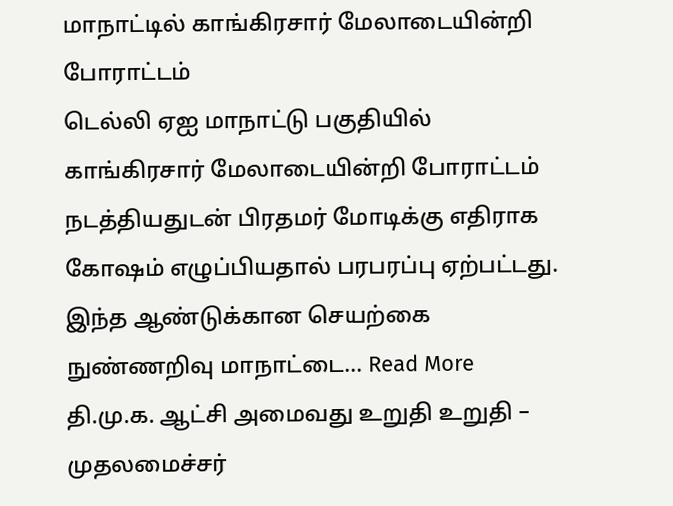மாநாட்டில் காங்கிரசார் மேலாடையின்றி போராட்டம்
டெல்லி ஏஐ மாநாட்டு பகுதியில் காங்கிரசார் மேலாடையின்றி போராட்டம் நடத்தியதுடன் பிரதமர் மோடிக்கு எதிராக கோஷம் எழுப்பியதால் பரபரப்பு ஏற்பட்டது. இந்த ஆண்டுக்கான செயற்கை நுண்ணறிவு மாநாட்டை… Read More
தி.மு.க. ஆட்சி அமைவது உறுதி உறுதி – முதலமைச்சர்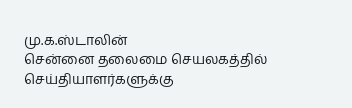மு.க.ஸ்டாலின்
சென்னை தலைமை செயலகத்தில் செய்தியாளர்களுக்கு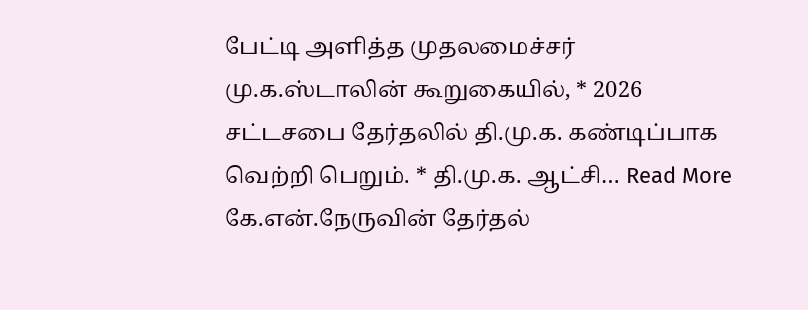பேட்டி அளித்த முதலமைச்சர் மு.க.ஸ்டாலின் கூறுகையில், * 2026 சட்டசபை தேர்தலில் தி.மு.க. கண்டிப்பாக வெற்றி பெறும். * தி.மு.க. ஆட்சி… Read More
கே.என்.நேருவின் தேர்தல்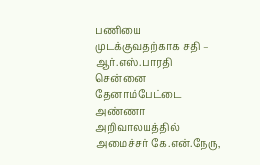பணியை முடக்குவதற்காக சதி – ஆர்.எஸ்.பாரதி
சென்னை தேனாம்பேட்டை அண்ணா அறிவாலயத்தில் அமைச்சர் கே.என்.நேரு,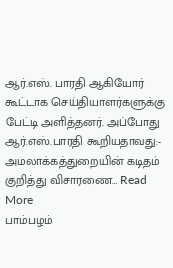ஆர்.எஸ். பாரதி ஆகியோர் கூட்டாக செய்தியாளர்களுக்கு பேட்டி அளித்தனர். அப்போது ஆர்.எஸ்.பாரதி கூறியதாவது:- அமலாக்கத்துறையின் கடிதம் குறித்து விசாரணை… Read More
பாம்பழம்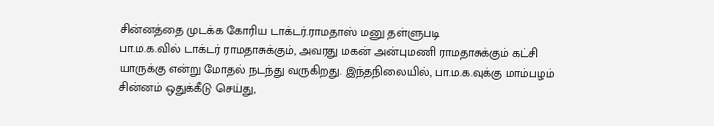சின்னத்தை முடக்க கோரிய டாக்டர்.ராமதாஸ் மனு தள்ளுபடி
பா.ம.க.வில் டாக்டர் ராமதாசுக்கும், அவரது மகன் அன்புமணி ராமதாசுக்கும் கட்சி யாருக்கு என்று மோதல் நடந்து வருகிறது. இந்தநிலையில், பா.ம.க.வுக்கு மாம்பழம் சின்னம் ஒதுக்கீடு செய்து,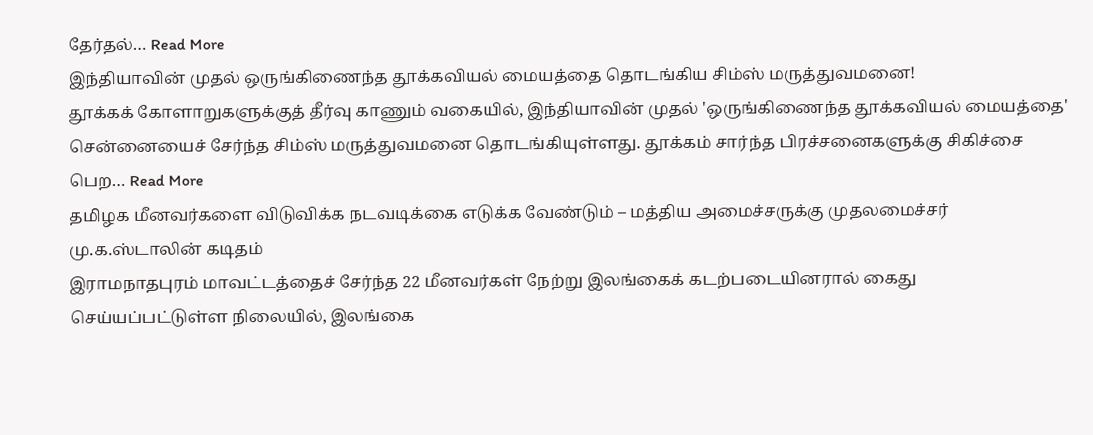தேர்தல்… Read More
இந்தியாவின் முதல் ஒருங்கிணைந்த தூக்கவியல் மையத்தை தொடங்கிய சிம்ஸ் மருத்துவமனை!
தூக்கக் கோளாறுகளுக்குத் தீர்வு காணும் வகையில், இந்தியாவின் முதல் 'ஒருங்கிணைந்த தூக்கவியல் மையத்தை' சென்னையைச் சேர்ந்த சிம்ஸ் மருத்துவமனை தொடங்கியுள்ளது. தூக்கம் சார்ந்த பிரச்சனைகளுக்கு சிகிச்சை பெற… Read More
தமிழக மீனவர்களை விடுவிக்க நடவடிக்கை எடுக்க வேண்டும் – மத்திய அமைச்சருக்கு முதலமைச்சர் மு.க.ஸ்டாலின் கடிதம்
இராமநாதபுரம் மாவட்டத்தைச் சேர்ந்த 22 மீனவர்கள் நேற்று இலங்கைக் கடற்படையினரால் கைது செய்யப்பட்டுள்ள நிலையில், இலங்கை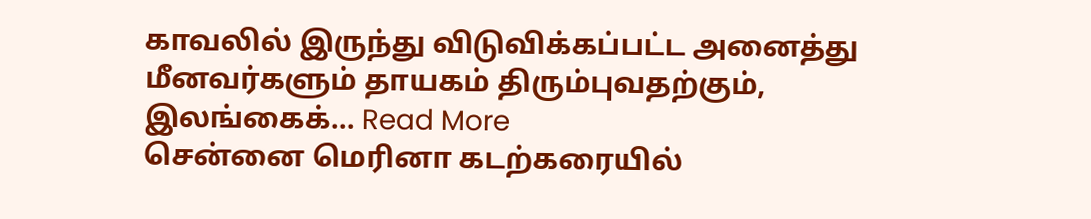காவலில் இருந்து விடுவிக்கப்பட்ட அனைத்து மீனவர்களும் தாயகம் திரும்புவதற்கும், இலங்கைக்… Read More
சென்னை மெரினா கடற்கரையில்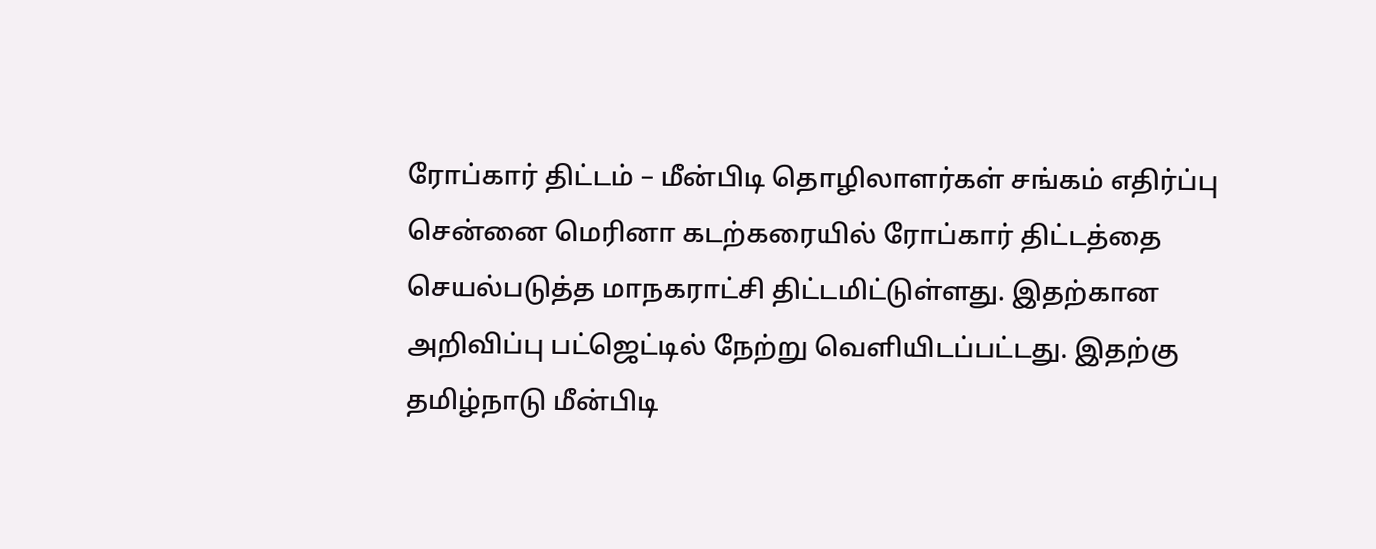ரோப்கார் திட்டம் – மீன்பிடி தொழிலாளர்கள் சங்கம் எதிர்ப்பு
சென்னை மெரினா கடற்கரையில் ரோப்கார் திட்டத்தை செயல்படுத்த மாநகராட்சி திட்டமிட்டுள்ளது. இதற்கான அறிவிப்பு பட்ஜெட்டில் நேற்று வெளியிடப்பட்டது. இதற்கு தமிழ்நாடு மீன்பிடி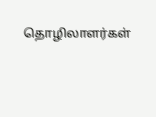தொழிலாளர்கள்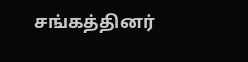சங்கத்தினர்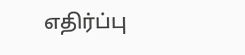எதிர்ப்பு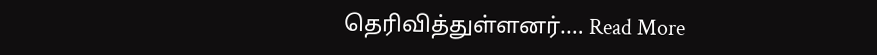தெரிவித்துள்ளனர்.… Read More